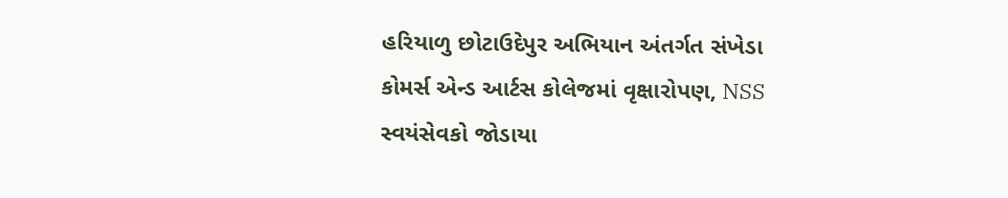હરિયાળુ છોટાઉદેપુર અભિયાન અંતર્ગત સંખેડા કોમર્સ એન્ડ આર્ટસ કોલેજમાં વૃક્ષારોપણ, NSS સ્વયંસેવકો જોડાયા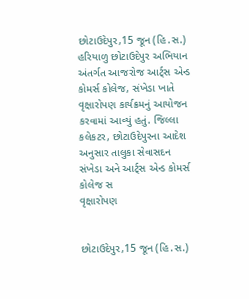છોટાઉદેપુર,15 જૂન (હિ.સ.) હરિયાળુ છોટાઉદેપુર અભિયાન અંતર્ગત આજરોજ આર્ટ્સ એન્ડ કોમર્સ કોલેજ, સંખેડા ખાતે વૃક્ષારોપણ કાર્યક્રમનું આયોજન કરવામાં આવ્યું હતું. જિલ્લા કલેકટર, છોટાઉદેપુરના આદેશ અનુસાર તાલુકા સેવાસદન સંખેડા અને આર્ટ્સ એન્ડ કોમર્સ કોલેજ સ
વૃક્ષારોપણ


છોટાઉદેપુર,15 જૂન (હિ.સ.)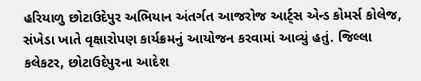હરિયાળુ છોટાઉદેપુર અભિયાન અંતર્ગત આજરોજ આર્ટ્સ એન્ડ કોમર્સ કોલેજ, સંખેડા ખાતે વૃક્ષારોપણ કાર્યક્રમનું આયોજન કરવામાં આવ્યું હતું. જિલ્લા કલેકટર, છોટાઉદેપુરના આદેશ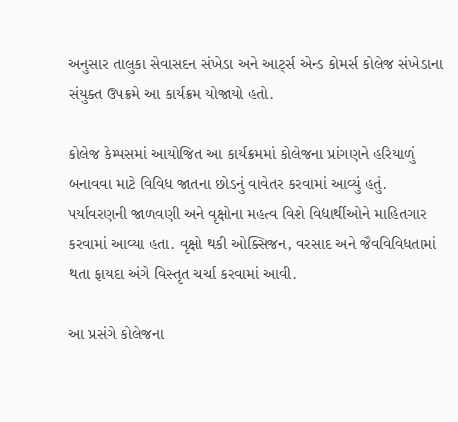અનુસાર તાલુકા સેવાસદન સંખેડા અને આર્ટ્સ એન્ડ કોમર્સ કોલેજ સંખેડાના સંયુક્ત ઉપક્રમે આ કાર્યક્રમ યોજાયો હતો.

કોલેજ કેમ્પસમાં આયોજિત આ કાર્યક્રમમાં કોલેજના પ્રાંગણને હરિયાળું બનાવવા માટે વિવિધ જાતના છોડનું વાવેતર કરવામાં આવ્યું હતું. પર્યાવરણની જાળવણી અને વૃક્ષોના મહત્વ વિશે વિદ્યાર્થીઓને માહિતગાર કરવામાં આવ્યા હતા. વૃક્ષો થકી ઓક્સિજન, વરસાદ અને જૈવવિવિધતામાં થતા ફાયદા અંગે વિસ્તૃત ચર્ચા કરવામાં આવી.

આ પ્રસંગે કોલેજના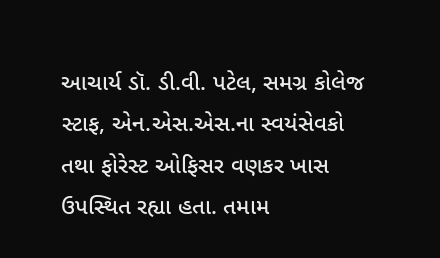આચાર્ય ડૉ. ડી.વી. પટેલ, સમગ્ર કોલેજ સ્ટાફ, એન.એસ.એસ.ના સ્વયંસેવકો તથા ફોરેસ્ટ ઓફિસર વણકર ખાસ ઉપસ્થિત રહ્યા હતા. તમામ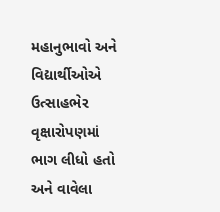મહાનુભાવો અને વિદ્યાર્થીઓએ ઉત્સાહભેર વૃક્ષારોપણમાં ભાગ લીધો હતો અને વાવેલા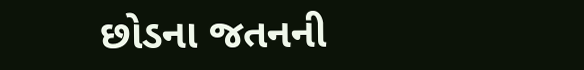છોડના જતનની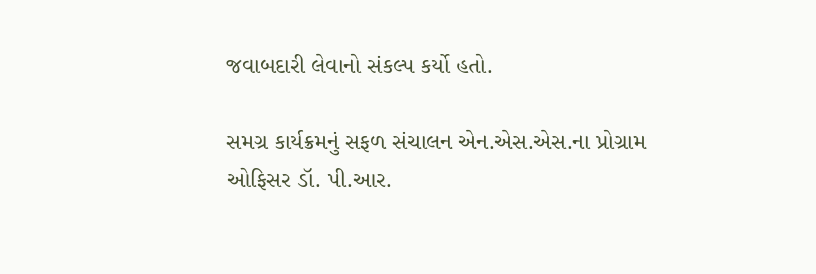જવાબદારી લેવાનો સંકલ્પ કર્યો હતો.

સમગ્ર કાર્યક્રમનું સફળ સંચાલન એન.એસ.એસ.ના પ્રોગ્રામ ઓફિસર ડૉ. પી.આર.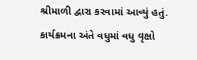શ્રીમાળી દ્વારા કરવામાં આવ્યું હતું. કાર્યક્રમના અંતે વધુમાં વધુ વૃક્ષો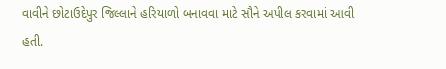વાવીને છોટાઉદેપુર જિલ્લાને હરિયાળો બનાવવા માટે સૌને અપીલ કરવામાં આવી હતી.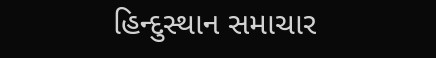હિન્દુસ્થાન સમાચાર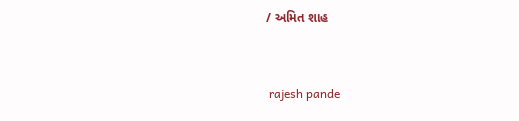/ અમિત શાહ


 rajesh pande